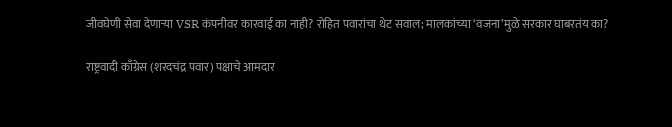जीवघेणी सेवा देणाऱ्या VSR कंपनीवर कारवाई का नाही? रोहित पवारांचा थेट सवाल; मालकांच्या ‘वजना’मुळे सरकार घाबरतंय का?

राष्ट्रवादी काँग्रेस (शरदचंद्र पवार) पक्षाचे आमदार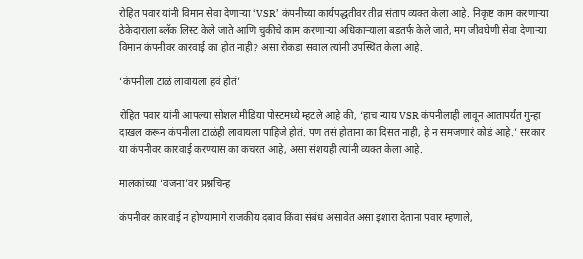रोहित पवार यांनी विमान सेवा देणाऱ्या ‘VSR’ कंपनीच्या कार्यपद्धतीवर तीव्र संताप व्यक्त केला आहे. निकृष्ट काम करणाऱ्या ठेकेदाराला ब्लॅक लिस्ट केले जाते आणि चुकीचे काम करणाऱ्या अधिकाऱ्याला बडतर्फ केले जाते, मग जीवघेणी सेवा देणाऱ्या विमान कंपनीवर कारवाई का होत नाही? असा रोकडा सवाल त्यांनी उपस्थित केला आहे.

‘कंपनीला टाळं लावायला हवं होतं’

रोहित पवार यांनी आपल्या सोशल मीडिया पोस्टमध्ये म्हटले आहे की, ‘हाच न्याय VSR कंपनीलाही लावून आतापर्यंत गुन्हा दाखल करून कंपनीला टाळंही लावायला पाहिजे होतं. पण तसं होताना का दिसत नाही, हे न समजणारं कोडं आहे.’ सरकार या कंपनीवर कारवाई करण्यास का कचरत आहे, असा संशयही त्यांनी व्यक्त केला आहे.

मालकांच्या ‘वजना’वर प्रश्नचिन्ह

कंपनीवर कारवाई न होण्यामागे राजकीय दबाव किंवा संबंध असावेत असा इशारा देताना पवार म्हणाले,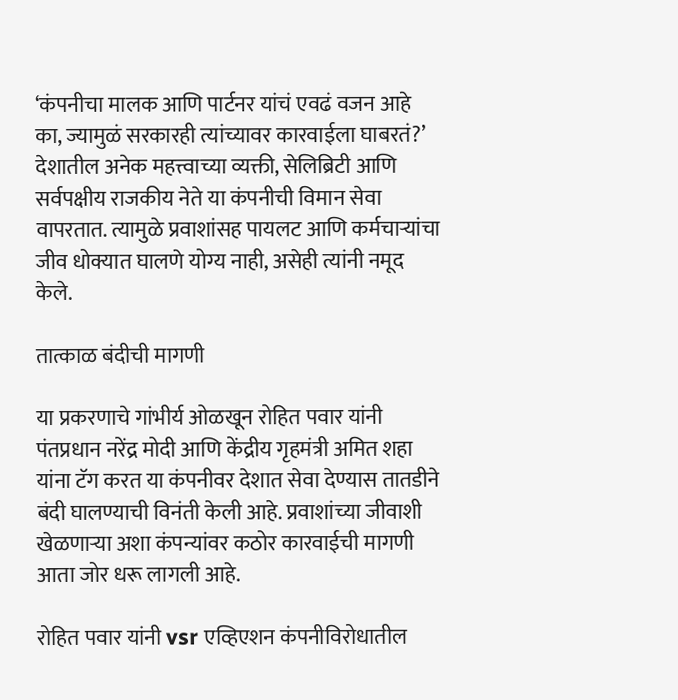‘कंपनीचा मालक आणि पार्टनर यांचं एवढं वजन आहे का, ज्यामुळं सरकारही त्यांच्यावर कारवाईला घाबरतं?’ देशातील अनेक महत्त्वाच्या व्यक्ती, सेलिब्रिटी आणि सर्वपक्षीय राजकीय नेते या कंपनीची विमान सेवा वापरतात. त्यामुळे प्रवाशांसह पायलट आणि कर्मचाऱ्यांचा जीव धोक्यात घालणे योग्य नाही, असेही त्यांनी नमूद केले.

तात्काळ बंदीची मागणी

या प्रकरणाचे गांभीर्य ओळखून रोहित पवार यांनी पंतप्रधान नरेंद्र मोदी आणि केंद्रीय गृहमंत्री अमित शहा यांना टॅग करत या कंपनीवर देशात सेवा देण्यास तातडीने बंदी घालण्याची विनंती केली आहे. प्रवाशांच्या जीवाशी खेळणाऱ्या अशा कंपन्यांवर कठोर कारवाईची मागणी आता जोर धरू लागली आहे.

रोहित पवार यांनी vsr एव्हिएशन कंपनीविरोधातील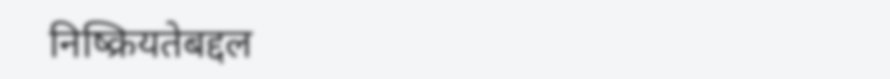निष्क्रियतेबद्दल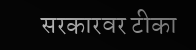सरकारवर टीका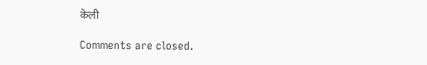केली

Comments are closed.